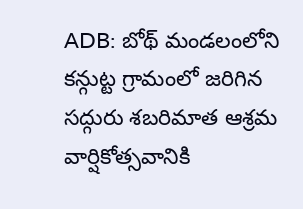ADB: బోథ్ మండలంలోని కన్గుట్ట గ్రామంలో జరిగిన సద్గురు శబరిమాత ఆశ్రమ వార్షికోత్సవానికి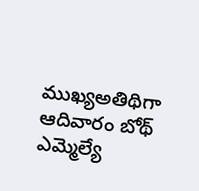ముఖ్యఅతిథిగా ఆదివారం బోథ్ ఎమ్మెల్యే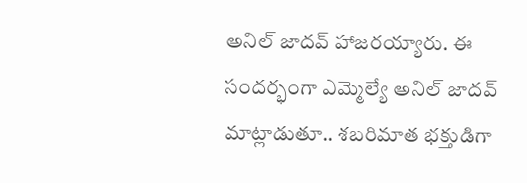అనిల్ జాదవ్ హాజరయ్యారు. ఈ సందర్భంగా ఎమ్మెల్యే అనిల్ జాదవ్ మాట్లాడుతూ.. శబరిమాత భక్తుడిగా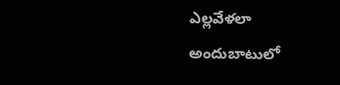ఎల్లవేళలా అందుబాటులో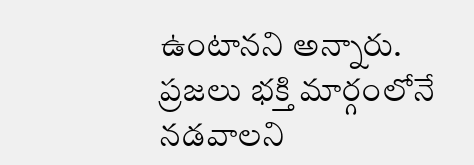ఉంటానని అన్నారు. ప్రజలు భక్తి మార్గంలోనే నడవాలని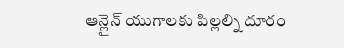ఆన్లైన్ యుగాలకు పిల్లల్ని దూరం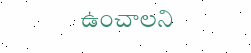ఉంచాలని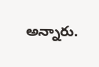అన్నారు.